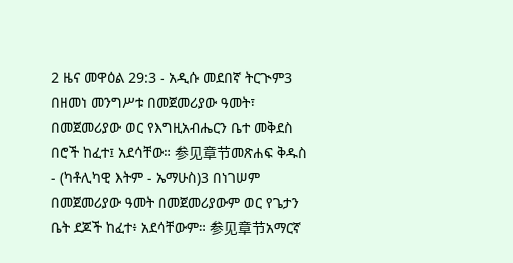2 ዜና መዋዕል 29:3 - አዲሱ መደበኛ ትርጒም3 በዘመነ መንግሥቱ በመጀመሪያው ዓመት፣ በመጀመሪያው ወር የእግዚአብሔርን ቤተ መቅደስ በሮች ከፈተ፤ አደሳቸው። 参见章节መጽሐፍ ቅዱስ - (ካቶሊካዊ እትም - ኤማሁስ)3 በነገሠም በመጀመሪያው ዓመት በመጀመሪያውም ወር የጌታን ቤት ደጆች ከፈተ፥ አደሳቸውም። 参见章节አማርኛ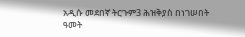አዲሱ መደበኛ ትርጉም3 ሕዝቅያስ በነገሠበት ዓመት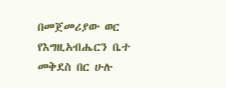በመጀመሪያው ወር የእግዚአብሔርን ቤተ መቅደስ በር ሁሉ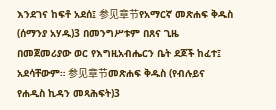እንደገና ከፍቶ አደሰ፤ 参见章节የአማርኛ መጽሐፍ ቅዱስ (ሰማንያ አሃዱ)3 በመንግሥቱም በጸና ጊዜ በመጀመሪያው ወር የእግዚአብሔርን ቤት ደጆች ከፈተ፤ አደሳቸውም። 参见章节መጽሐፍ ቅዱስ (የብሉይና የሐዲስ ኪዳን መጻሕፍት)3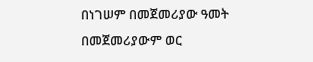በነገሠም በመጀመሪያው ዓመት በመጀመሪያውም ወር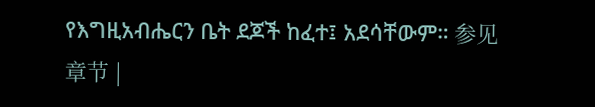የእግዚአብሔርን ቤት ደጆች ከፈተ፤ አደሳቸውም። 参见章节 |